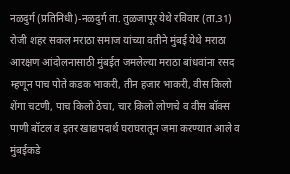नळदुर्ग (प्रतिनिधी)-नळदुर्ग ता. तुळजापूर येथे रविवार (ता.31) रोजी शहर सकल मराठा समाज यांच्या वतीने मुंबई येथे मराठा आरक्षण आंदोलनासाठी मुंबईत जमलेल्या मराठा बांधवांना रसद म्हणून पाच पोते कडक भाकरी, तीन हजार भाकरी, वीस किलो शेंगा चटणी, पाच किलो ठेचा, चार किलो लोणचे व वीस बॉक्स पाणी बॉटल व इतर खाद्यपदार्थ घराघरातून जमा करण्यात आले व मुंबईकडे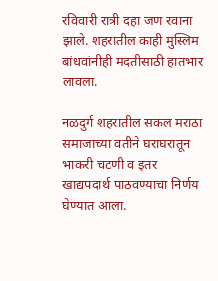रविवारी रात्री दहा जण रवाना झाले. शहरातील काही मुस्लिम बांधवांनीही मदतीसाठी हातभार लावला.

नळदुर्ग शहरातील सकल मराठा समाजाच्या वतीने घराघरातून भाकरी चटणी व इतर खाद्यपदार्थ पाठवण्याचा निर्णय घेण्यात आला.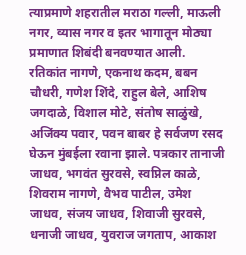त्याप्रमाणे शहरातील मराठा गल्ली, माऊली नगर, व्यास नगर व इतर भागातून मोठ्या प्रमाणात शिबंदी बनवण्यात आली.  रतिकांत नागणे, एकनाथ कदम, बबन चौधरी, गणेश शिंदे, राहुल बेले, आशिष जगदाळे, विशाल मोटे, संतोष साळुंखे, अजिंक्य पवार, पवन बाबर हे सर्वजण रसद घेऊन मुंबईला रवाना झाले. पत्रकार तानाजी जाधव, भगवंत सुरवसे, स्वप्निल काळे, शिवराम नागणे, वैभव पाटील, उमेश जाधव, संजय जाधव, शिवाजी सुरवसे, धनाजी जाधव, युवराज जगताप, आकाश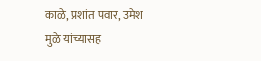काळे, प्रशांत पवार, उमेश मुळे यांच्यासह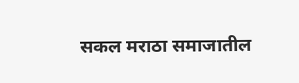सकल मराठा समाजातील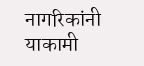नागरिकांनी याकामी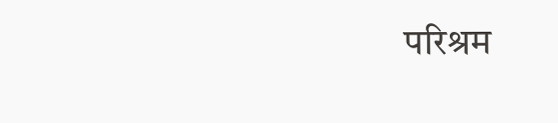परिश्रम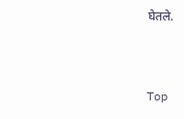घेतले.


Top